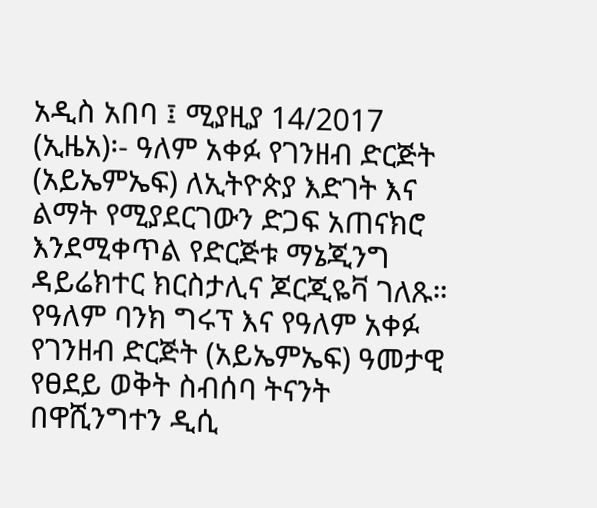አዲስ አበባ ፤ ሚያዚያ 14/2017 (ኢዜአ)፡- ዓለም አቀፉ የገንዘብ ድርጅት (አይኤምኤፍ) ለኢትዮጵያ እድገት እና ልማት የሚያደርገውን ድጋፍ አጠናክሮ እንደሚቀጥል የድርጅቱ ማኔጂንግ ዳይሬክተር ክርስታሊና ጆርጂዬቫ ገለጹ።
የዓለም ባንክ ግሩፕ እና የዓለም አቀፉ የገንዘብ ድርጅት (አይኤምኤፍ) ዓመታዊ የፀደይ ወቅት ስብሰባ ትናንት በዋሺንግተን ዲሲ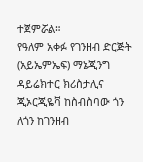ተጀምሯል።
የዓለም አቀፉ የገንዘብ ድርጅት (አይኤምኤፍ) ማኔጂንግ ዳይሬክተር ክሪስታሊና ጂኦርጂዬቫ ከስብስባው ጎን ለጎን ከገንዘብ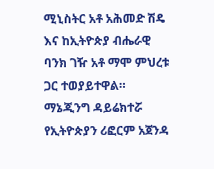ሚኒስትር አቶ አሕመድ ሽዴ እና ከኢትዮጵያ ብሔራዊ ባንክ ገዥ አቶ ማሞ ምህረቱ ጋር ተወያይተዋል።
ማኔጂንግ ዳይሬክተሯ የኢትዮጵያን ሪፎርም አጀንዳ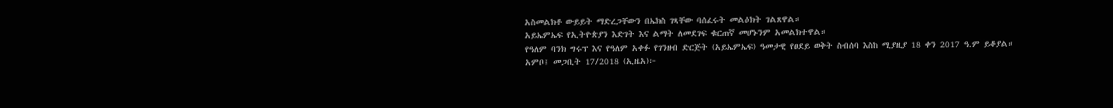አስመልክቶ ውይይት ማድረጋቸውን በኤክስ ገጻቸው ባሰፈሩት መልዕክት ገልጸዋል።
አይኤምኤፍ የኢትዮጵያን እድገት እና ልማት ለመደገፍ ቁርጠኛ መሆኑንም አመልክተዋል።
የዓለም ባንክ ግሩፕ እና የዓለም አቀፉ የገንዘብ ድርጅት (አይኤምኤፍ) ዓመታዊ የፀደይ ወቅት ስብሰባ እስከ ሚያዚያ 18 ቀን 2017 ዓ.ም ይቆያል።
አምቦ፤ መጋቢት 17/2018 (ኢዜአ)፦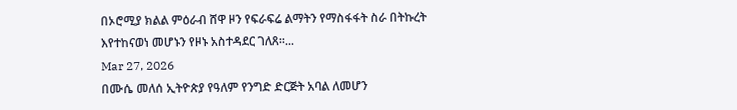በኦሮሚያ ክልል ምዕራብ ሸዋ ዞን የፍራፍሬ ልማትን የማስፋፋት ስራ በትኩረት እየተከናወነ መሆኑን የዞኑ አስተዳደር ገለጸ።...
Mar 27, 2026
በሙሴ መለሰ ኢትዮጵያ የዓለም የንግድ ድርጅት አባል ለመሆን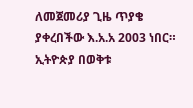ለመጀመሪያ ጊዜ ጥያቄ ያቀረበችው እ.አ.አ 2003 ነበር። ኢትዮጵያ በወቅቱ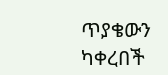ጥያቄውን ካቀረበች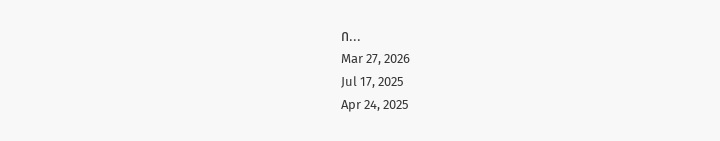በ...
Mar 27, 2026
Jul 17, 2025
Apr 24, 2025